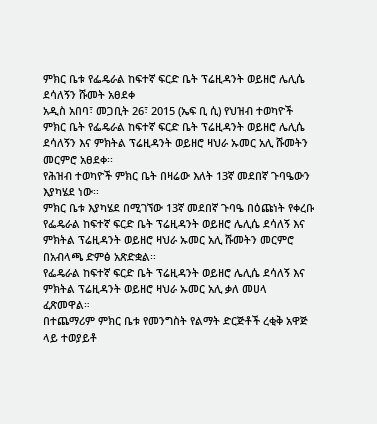ምክር ቤቱ የፌዴራል ከፍተኛ ፍርድ ቤት ፕሬዚዳንት ወይዘሮ ሌሊሴ ደሳለኝን ሹመት አፀደቀ
አዲስ አበባ፣ መጋቢት 26፣ 2015 (ኤፍ ቢ ሲ) የህዝብ ተወካዮች ምክር ቤት የፌዴራል ከፍተኛ ፍርድ ቤት ፕሬዚዳንት ወይዘሮ ሌሊሴ ደሳለኝን እና ምክትል ፕሬዚዳንት ወይዘሮ ዛህራ ኡመር አሊ ሹመትን መርምሮ አፀደቀ፡፡
የሕዝብ ተወካዮች ምክር ቤት በዛሬው እለት 13ኛ መደበኛ ጉባዔውን እያካሄደ ነው፡፡
ምክር ቤቱ እያካሄደ በሚገኘው 13ኛ መደበኛ ጉባዔ በዕጩነት የቀረቡ የፌዴራል ከፍተኛ ፍርድ ቤት ፕሬዚዳንት ወይዘሮ ሌሊሴ ደሳለኝ እና ምክትል ፕሬዚዳንት ወይዘሮ ዛህራ ኡመር አሊ ሹመትን መርምሮ በአብላጫ ድምፅ አጽድቋል፡፡
የፌዴራል ከፍተኛ ፍርድ ቤት ፕሬዚዳንት ወይዘሮ ሌሊሴ ደሳለኝ እና ምክትል ፕሬዚዳንት ወይዘሮ ዛህራ ኡመር አሊ ቃለ መሀላ ፈጽመዋል።
በተጨማሪም ምክር ቤቱ የመንግስት የልማት ድርጅቶች ረቂቅ አዋጅ ላይ ተወያይቶ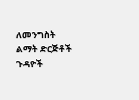ለመንግስት ልማት ድርጅቶች ጉዳዮች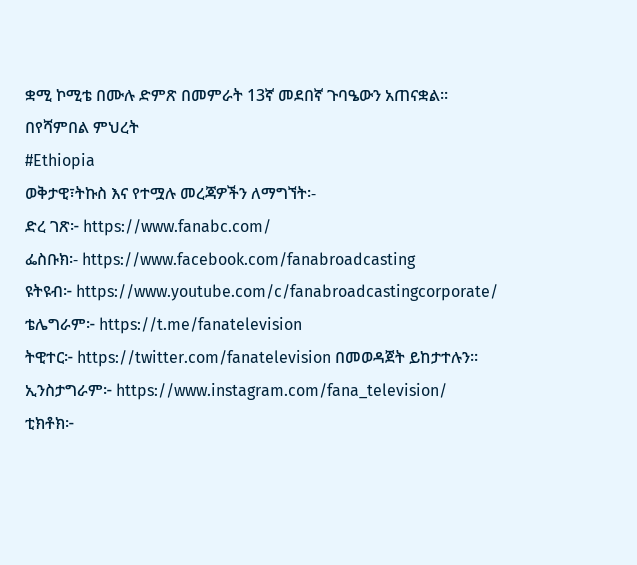ቋሚ ኮሚቴ በሙሉ ድምጽ በመምራት 13ኛ መደበኛ ጉባዔውን አጠናቋል፡፡
በየሻምበል ምህረት
#Ethiopia
ወቅታዊ፣ትኩስ እና የተሟሉ መረጃዎችን ለማግኘት፡-
ድረ ገጽ፦ https://www.fanabc.com/
ፌስቡክ፡- https://www.facebook.com/fanabroadcasting
ዩትዩብ፦ https://www.youtube.com/c/fanabroadcastingcorporate/
ቴሌግራም፦ https://t.me/fanatelevision
ትዊተር፦ https://twitter.com/fanatelevision በመወዳጀት ይከታተሉን፡፡
ኢንስታግራም፦ https://www.instagram.com/fana_television/
ቲክቶክ፦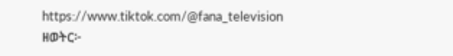https://www.tiktok.com/@fana_television
ዘወትር፦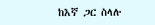ከእኛ ጋር ስላሉ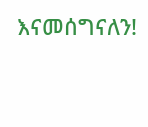እናመሰግናለን!